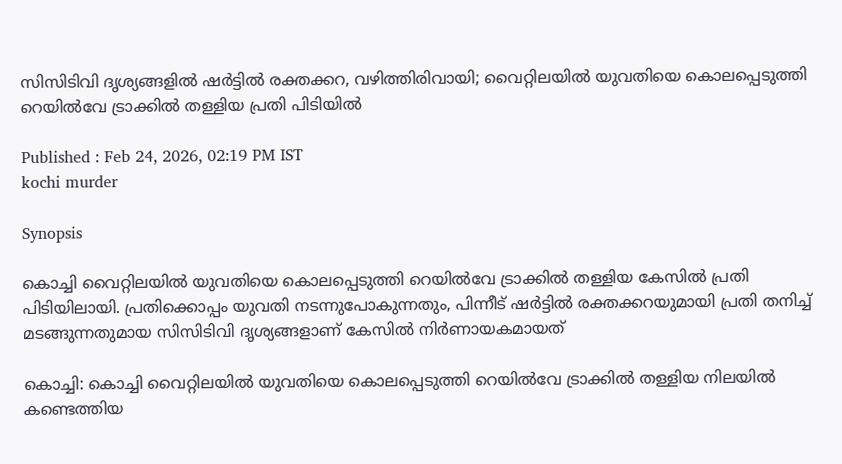സിസിടിവി ദൃശ്യങ്ങളിൽ ഷർട്ടിൽ രക്തക്കറ, വഴിത്തിരിവായി; വൈറ്റിലയിൽ യുവതിയെ കൊലപ്പെടുത്തി റെയിൽവേ ട്രാക്കിൽ തള്ളിയ പ്രതി പിടിയിൽ

Published : Feb 24, 2026, 02:19 PM IST
kochi murder

Synopsis

കൊച്ചി വൈറ്റിലയിൽ യുവതിയെ കൊലപ്പെടുത്തി റെയിൽവേ ട്രാക്കിൽ തള്ളിയ കേസിൽ പ്രതി പിടിയിലായി. പ്രതിക്കൊപ്പം യുവതി നടന്നുപോകുന്നതും, പിന്നീട് ഷർട്ടിൽ രക്തക്കറയുമായി പ്രതി തനിച്ച് മടങ്ങുന്നതുമായ സിസിടിവി ദൃശ്യങ്ങളാണ് കേസിൽ നിർണായകമായത്

കൊച്ചി: കൊച്ചി വൈറ്റിലയിൽ യുവതിയെ കൊലപ്പെടുത്തി റെയിൽവേ ട്രാക്കിൽ തള്ളിയ നിലയിൽ കണ്ടെത്തിയ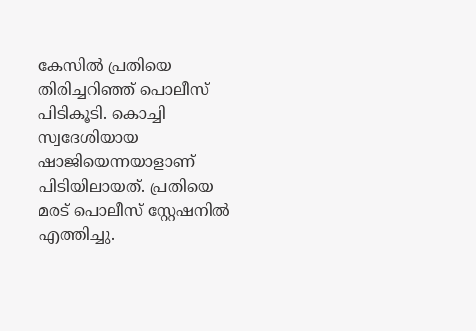കേസിൽ പ്രതിയെ തിരിച്ചറിഞ്ഞ് പൊലീസ് പിടികൂടി. കൊച്ചി സ്വദേശിയായ ഷാജിയെന്നയാളാണ് പിടിയിലായത്. പ്രതിയെ മരട് പൊലീസ് സ്റ്റേഷനിൽ എത്തിച്ചു.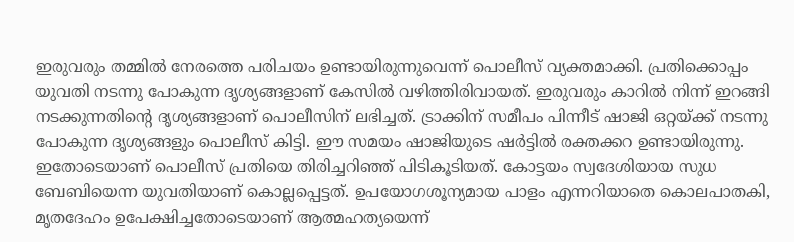ഇരുവരും തമ്മിൽ നേരത്തെ പരിചയം ഉണ്ടായിരുന്നുവെന്ന് പൊലീസ് വ്യക്തമാക്കി. പ്രതിക്കൊപ്പം യുവതി നടന്നു പോകുന്ന ദൃശ്യങ്ങളാണ് കേസിൽ വഴിത്തിരിവായത്. ഇരുവരും കാറിൽ നിന്ന് ഇറങ്ങി നടക്കുന്നതിന്‍റെ ദൃശ്യങ്ങളാണ് പൊലീസിന് ലഭിച്ചത്. ട്രാക്കിന് സമീപം പിന്നീട് ഷാജി ഒറ്റയ്ക്ക് നടന്നു പോകുന്ന ദൃശ്യങ്ങളും പൊലീസ് കിട്ടി. ഈ സമയം ഷാജിയുടെ ഷർട്ടിൽ രക്തക്കറ ഉണ്ടായിരുന്നു. ഇതോടെയാണ് പൊലീസ് പ്രതിയെ തിരിച്ചറിഞ്ഞ് പിടികൂടിയത്. കോട്ടയം സ്വദേശിയായ സുധ ബേബിയെന്ന യുവതിയാണ് കൊല്ലപ്പെട്ടത്. ഉപയോഗശൂന്യമായ പാളം എന്നറിയാതെ കൊലപാതകി, മൃതദേഹം ഉപേക്ഷിച്ചതോടെയാണ് ആത്മഹത്യയെന്ന്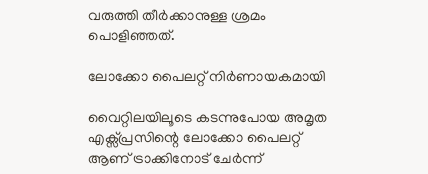വരുത്തി തീർക്കാനുള്ള ശ്രമം പൊളിഞ്ഞത്.

ലോക്കോ പൈലറ്റ് നിർണായകമായി

വൈറ്റിലയിലൂടെ കടന്നുപോയ അമൃത എക്സ്പ്രസിന്റെ ലോക്കോ പൈലറ്റ് ആണ് ട്രാക്കിനോട് ചേർന്ന്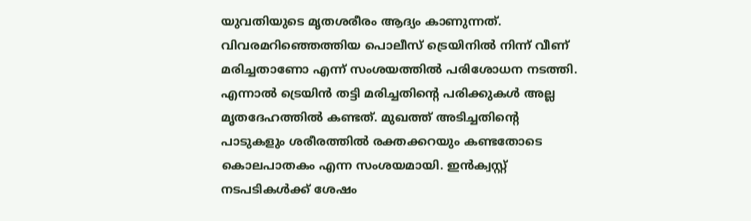യുവതിയുടെ മൃതശരീരം ആദ്യം കാണുന്നത്. വിവരമറിഞ്ഞെത്തിയ പൊലീസ് ട്രെയിനിൽ നിന്ന് വീണ് മരിച്ചതാണോ എന്ന് സംശയത്തിൽ പരിശോധന നടത്തി. എന്നാൽ ട്രെയിൻ തട്ടി മരിച്ചതിന്റെ പരിക്കുകൾ അല്ല മൃതദേഹത്തിൽ കണ്ടത്. മുഖത്ത് അടിച്ചതിന്റെ പാടുകളും ശരീരത്തിൽ രക്തക്കറയും കണ്ടതോടെ കൊലപാതകം എന്ന സംശയമായി. ഇൻക്വസ്റ്റ് നടപടികൾക്ക് ശേഷം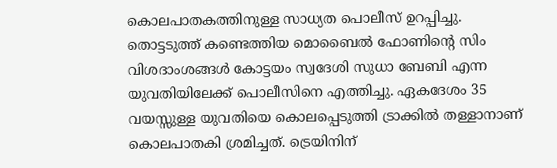കൊലപാതകത്തിനുള്ള സാധ്യത പൊലീസ് ഉറപ്പിച്ചു. തൊട്ടടുത്ത് കണ്ടെത്തിയ മൊബൈൽ ഫോണിന്‍റെ സിം വിശദാംശങ്ങൾ കോട്ടയം സ്വദേശി സുധാ ബേബി എന്ന യുവതിയിലേക്ക് പൊലീസിനെ എത്തിച്ചു. ഏകദേശം 35 വയസ്സുള്ള യുവതിയെ കൊലപ്പെടുത്തി ട്രാക്കിൽ തള്ളാനാണ് കൊലപാതകി ശ്രമിച്ചത്. ട്രെയിനിന്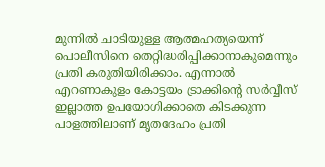മുന്നിൽ ചാടിയുള്ള ആത്മഹത്യയെന്ന് പൊലീസിനെ തെറ്റിദ്ധരിപ്പിക്കാനാകുമെന്നും പ്രതി കരുതിയിരിക്കാം. എന്നാൽ എറണാകുളം കോട്ടയം ട്രാക്കിന്റെ സർവ്വീസ് ഇല്ലാത്ത ഉപയോഗിക്കാതെ കിടക്കുന്ന പാളത്തിലാണ് മൃതദേഹം പ്രതി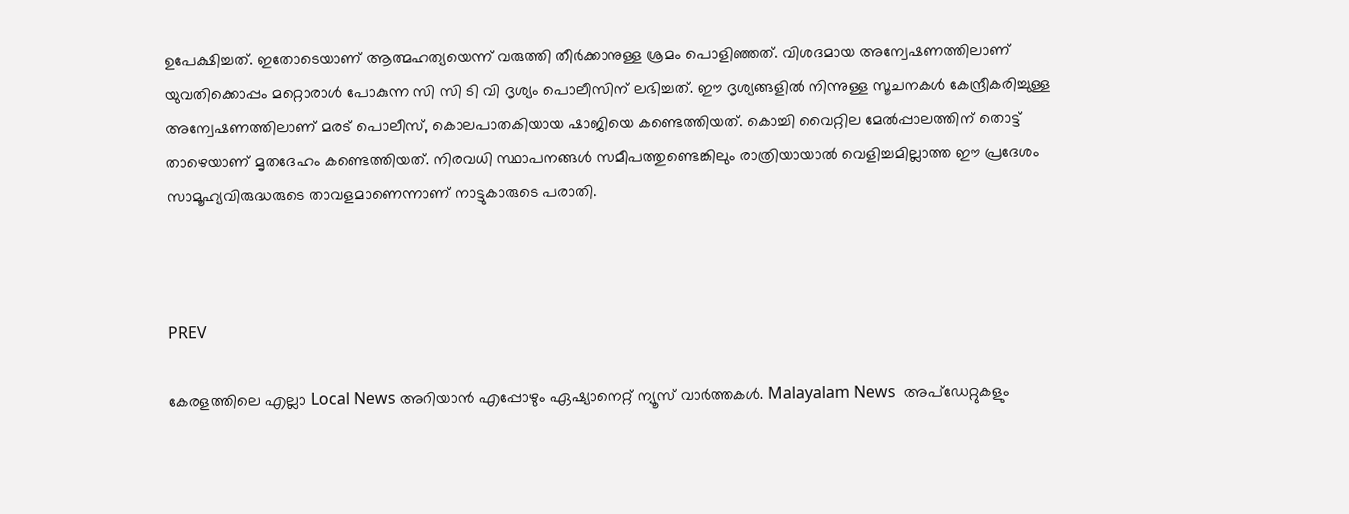ഉപേക്ഷിച്ചത്. ഇതോടെയാണ് ആത്മഹത്യയെന്ന് വരുത്തി തീർക്കാനുള്ള ശ്രമം പൊളിഞ്ഞത്. വിശദമായ അന്വേഷണത്തിലാണ് യുവതിക്കൊപ്പം മറ്റൊരാൾ പോകുന്ന സി സി ടി വി ദൃശ്യം പൊലീസിന് ലഭിച്ചത്. ഈ ദൃശ്യങ്ങളിൽ നിന്നുള്ള സൂചനകൾ കേന്ദ്രീകരിച്ചുള്ള അന്വേഷണത്തിലാണ് മരട് പൊലീസ്, കൊലപാതകിയായ ഷാജിയെ കണ്ടെത്തിയത്. കൊച്ചി വൈറ്റില മേൽപ്പാലത്തിന് തൊട്ട് താഴെയാണ് മൃതദേഹം കണ്ടെത്തിയത്. നിരവധി സ്ഥാപനങ്ങൾ സമീപത്തുണ്ടെങ്കിലും രാത്രിയായാൽ വെളിച്ചമില്ലാത്ത ഈ പ്രദേശം സാമൂഹ്യവിരുദ്ധരുടെ താവളമാണെന്നാണ് നാട്ടുകാരുടെ പരാതി.



PREV

കേരളത്തിലെ എല്ലാ Local News അറിയാൻ എപ്പോഴും ഏഷ്യാനെറ്റ് ന്യൂസ് വാർത്തകൾ. Malayalam News  അപ്‌ഡേറ്റുകളും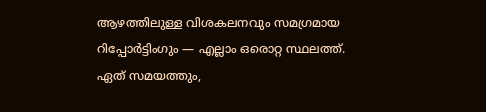ആഴത്തിലുള്ള വിശകലനവും സമഗ്രമായ റിപ്പോർട്ടിംഗും — എല്ലാം ഒരൊറ്റ സ്ഥലത്ത്. ഏത് സമയത്തും,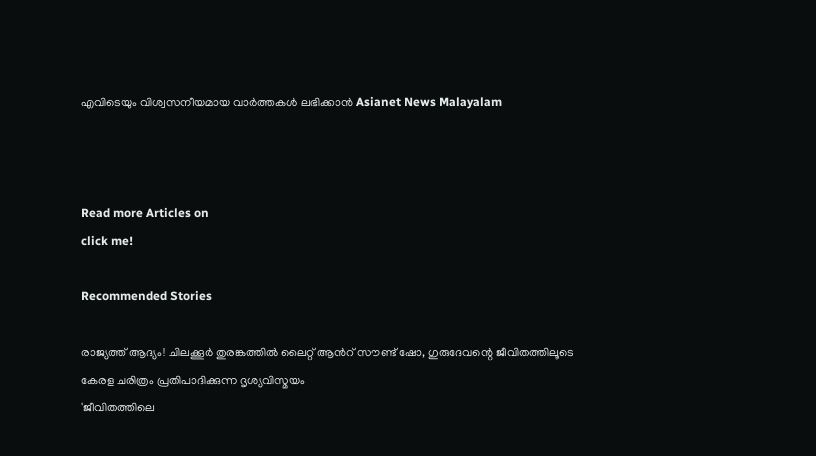എവിടെയും വിശ്വസനീയമായ വാർത്തകൾ ലഭിക്കാൻ Asianet News Malayalam



Read more Articles on
click me!

Recommended Stories

രാജ്യത്ത് ആദ്യം! ചിലക്കൂര്‍ തുരങ്കത്തില്‍ ലൈറ്റ് ആന്‍റ് സൗണ്ട് ഷോ, ഗുരുദേവന്റെ ജീവിതത്തിലൂടെ കേരള ചരിത്രം പ്രതിപാദിക്കുന്ന ദൃശ്യവിസ്മയം
'ജീവിതത്തിലെ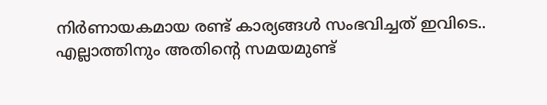നിർണായകമായ രണ്ട് കാര്യങ്ങൾ സംഭവിച്ചത് ഇവിടെ.. എല്ലാത്തിനും അതിന്‍റെ സമയമുണ്ട്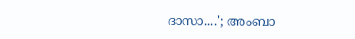ദാസാ....'; അംബാ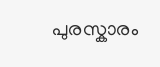പുരസ്കാരം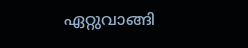ഏറ്റുവാങ്ങി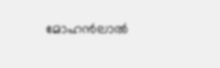മോഹൻലാൽ